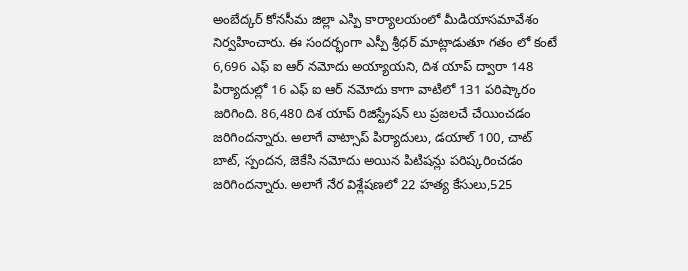అంబేద్కర్ కోనసీమ జిల్లా ఎస్పి కార్యాలయంలో మీడియాసమావేశం నిర్వహించారు. ఈ సందర్భంగా ఎస్పీ శ్రీధర్ మాట్లాడుతూ గతం లో కంటే 6,696 ఎఫ్ ఐ ఆర్ నమోదు అయ్యాయని, దిశ యాప్ ద్వారా 148 పిర్యాదుల్లో 16 ఎఫ్ ఐ ఆర్ నమోదు కాగా వాటిలో 131 పరిష్కారం జరిగింది. 86,480 దిశ యాప్ రిజిస్ట్రేషన్ లు ప్రజలచే చేయించడం జరిగిందన్నారు. అలాగే వాట్సాప్ పిర్యాదులు, డయాల్ 100, చాట్ బాట్, స్పందన, జెకేసి నమోదు అయిన పిటిషన్లు పరిష్కరించడం జరిగిందన్నారు. అలాగే నేర విశ్లేషణలో 22 హత్య కేసులు,525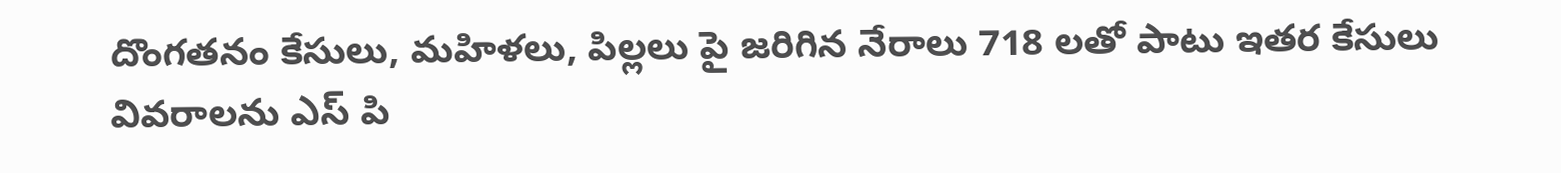దొంగతనం కేసులు, మహిళలు, పిల్లలు పై జరిగిన నేరాలు 718 లతో పాటు ఇతర కేసులు వివరాలను ఎస్ పి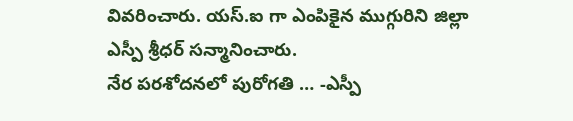వివరించారు. యస్.ఐ గా ఎంపికైన ముగ్గురిని జిల్లా ఎస్పీ శ్రీధర్ సన్మానించారు.
నేర పరశోదనలో పురోగతి … -ఎస్పీ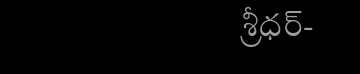శ్రీధర్-